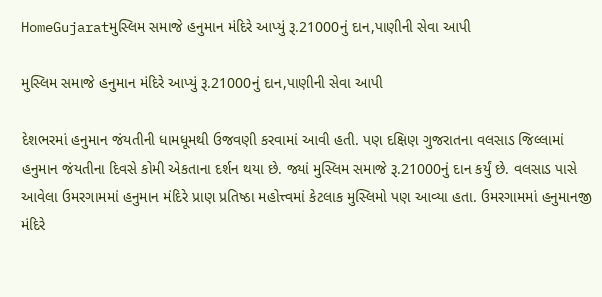HomeGujaratમુસ્લિમ સમાજે હનુમાન મંદિરે આપ્યું રૂ.21000નું દાન,પાણીની સેવા આપી

મુસ્લિમ સમાજે હનુમાન મંદિરે આપ્યું રૂ.21000નું દાન,પાણીની સેવા આપી

દેશભરમાં હનુમાન જંયતીની ધામધૂમથી ઉજવણી કરવામાં આવી હતી. પણ દક્ષિણ ગુજરાતના વલસાડ જિલ્લામાં હનુમાન જંયતીના દિવસે કોમી એકતાના દર્શન થયા છે. જ્યાં મુસ્લિમ સમાજે રૂ.21000નું દાન કર્યું છે. વલસાડ પાસે આવેલા ઉમરગામમાં હનુમાન મંદિરે પ્રાણ પ્રતિષ્ઠા મહોત્ત્વમાં કેટલાક મુસ્લિમો પણ આવ્યા હતા. ઉમરગામમાં હનુમાનજી મંદિરે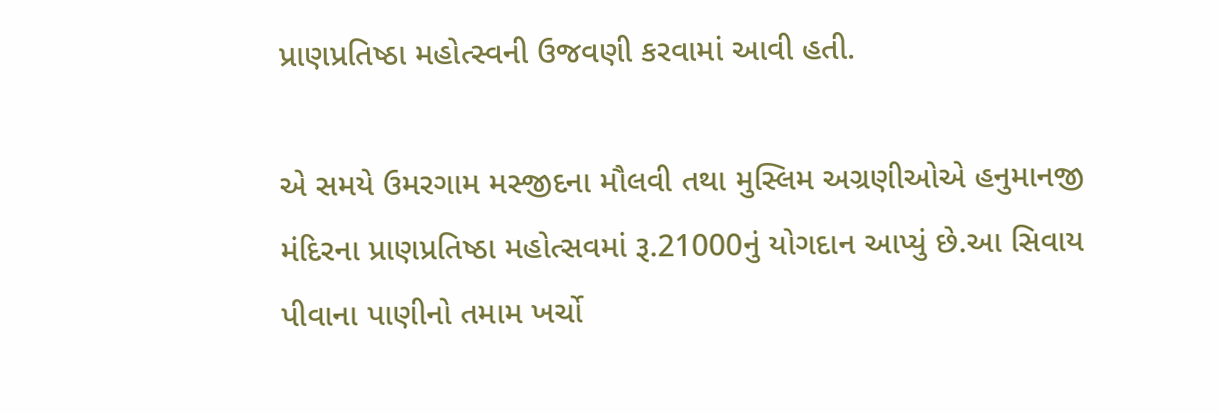પ્રાણપ્રતિષ્ઠા મહોત્સ્વની ઉજવણી કરવામાં આવી હતી.

એ સમયે ઉમરગામ મસ્જીદના મૌલવી તથા મુસ્લિમ અગ્રણીઓએ હનુમાનજી મંદિરના પ્રાણપ્રતિષ્ઠા મહોત્સવમાં રૂ.21000નું યોગદાન આપ્યું છે.આ સિવાય પીવાના પાણીનો તમામ ખર્ચો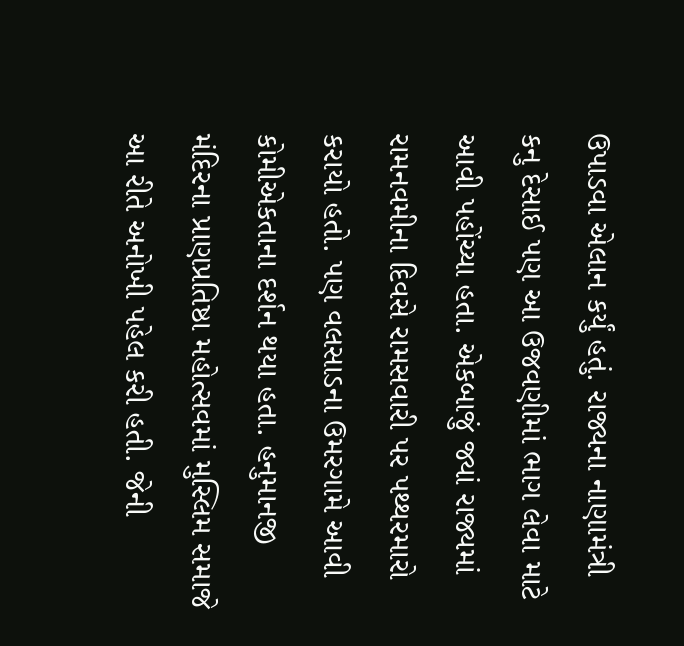ઉપાડવા એલાન કર્યું હતું. રાજ્યના નાણામંત્રી કનુ દેસાઈ પણ આ ઉજવણીમાં ભાગ લેવા માટે આવી પહોંચ્યા હતા. એકબાજું જ્યાં રાજ્યમાં રામનવમીના દિવસે રામસવારી પર પથ્થરમારો કરાયો હતો. પણ વલસાડના ઉમરગામે આવી કોમીએકતાના દર્શન થયા હતા. હનુમાનજી મંદિરના પ્રાણપ્રતિષ્ઠા મહોત્સવમાં મુસ્લિમ સમાજે આ રીતે અનોખી પહેલ કરી હતી. જેની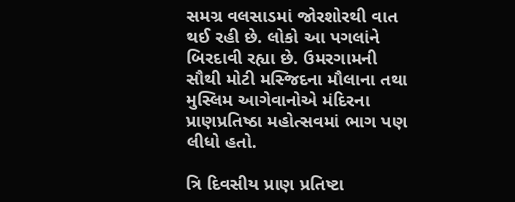સમગ્ર વલસાડમાં જોરશોરથી વાત થઈ રહી છે. લોકો આ પગલાંને બિરદાવી રહ્યા છે. ઉમરગામની સૌથી મોટી મસ્જિદના મૌલાના તથા મુસ્લિમ આગેવાનોએ મંદિરના પ્રાણપ્રતિષ્ઠા મહોત્સવમાં ભાગ પણ લીધો હતો.

ત્રિ દિવસીય પ્રાણ પ્રતિષ્ટા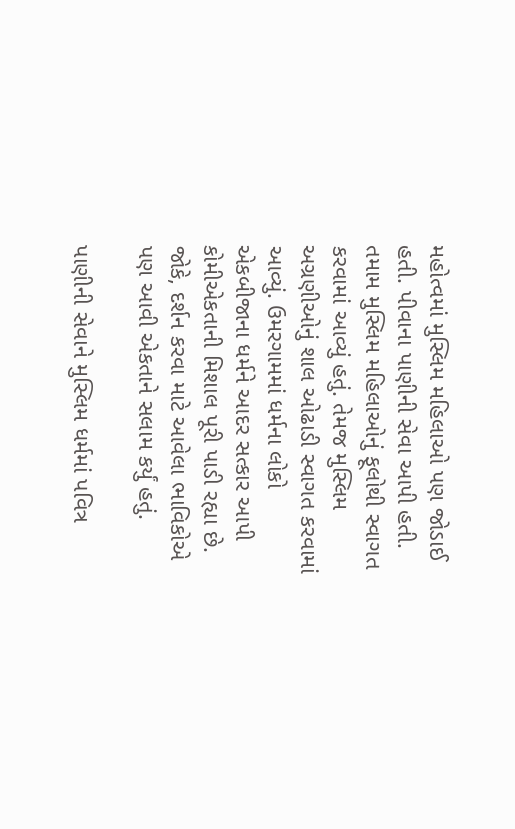મહોત્વમાં મુસ્લિમ મહિલાઓ પણ જોડાઈ હતી. પીવાના પાણીની સેવા આપી હતી. તમામ મુસ્લિમ મહિલાઓનું ફૂલોથી સ્વાગત કરવામાં આવ્યું હતું. તેમજ મુસ્લિમ અગ્રણીઓનું શાલ ઓઢાડી સ્વાગત કરવામાં આવ્યું. ઉમરગામમાં ધર્મના લોકો એકબીજાના ધર્મને આદર સત્કાર આપી કોમીએકતાની મિશાલ પૂરી પાડી રહ્યા છે. જોકે, દર્શન કરવા માટે આવેલા ભાવિકોએ પણ આવી એકતાને સલામ કર્યું હતું.

પાણીની સેવાને મુસ્લિમ ધર્મમાં પવિત્ર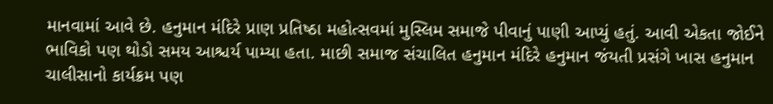માનવામાં આવે છે. હનુમાન મંદિરે પ્રાણ પ્રતિષ્ઠા મહોત્સવમાં મુસ્લિમ સમાજે પીવાનું પાણી આપ્યું હતું. આવી એકતા જોઈને ભાવિકો પણ થોડો સમય આશ્ચર્ય પામ્યા હતા. માછી સમાજ સંચાલિત હનુમાન મંદિરે હનુમાન જંયતી પ્રસંગે ખાસ હનુમાન ચાલીસાનો કાર્યક્રમ પણ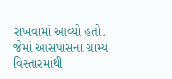રાખવામાં આવ્યો હતો. જેમાં આસપાસના ગ્રામ્ય વિસ્તારમાંથી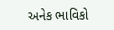અનેક ભાવિકો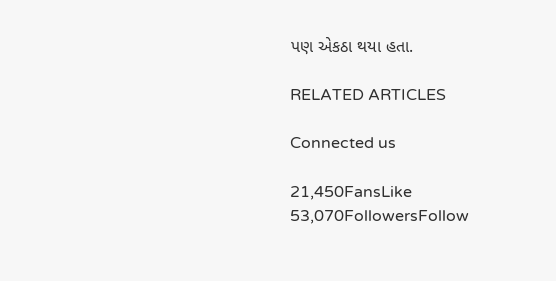પણ એકઠા થયા હતા.

RELATED ARTICLES

Connected us

21,450FansLike
53,070FollowersFollow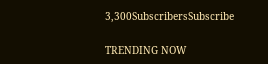3,300SubscribersSubscribe

TRENDING NOW